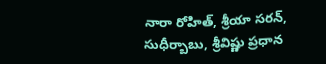నారా రోహిత్, శ్రీయా సరన్, సుధీర్బాబు, శ్రీవిష్ణు ప్రధాన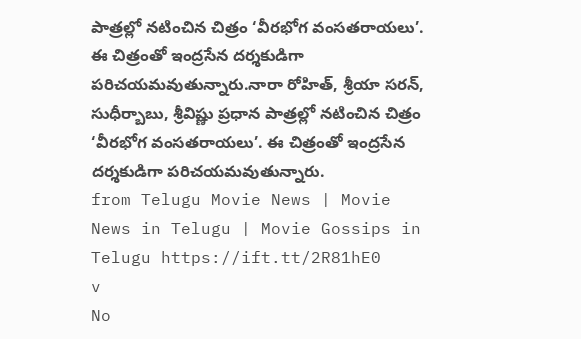పాత్రల్లో నటించిన చిత్రం ‘వీరభోగ వంసతరాయలు’. ఈ చిత్రంతో ఇంద్రసేన దర్శకుడిగా పరిచయమవుతున్నారు.నారా రోహిత్, శ్రీయా సరన్, సుధీర్బాబు, శ్రీవిష్ణు ప్రధాన పాత్రల్లో నటించిన చిత్రం ‘వీరభోగ వంసతరాయలు’. ఈ చిత్రంతో ఇంద్రసేన దర్శకుడిగా పరిచయమవుతున్నారు.
from Telugu Movie News | Movie News in Telugu | Movie Gossips in Telugu https://ift.tt/2R81hE0
v
No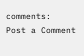comments:
Post a Comment